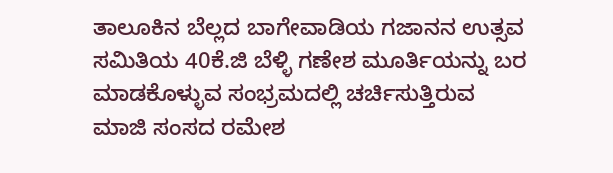ತಾಲೂಕಿನ ಬೆಲ್ಲದ ಬಾಗೇವಾಡಿಯ ಗಜಾನನ ಉತ್ಸವ ಸಮಿತಿಯ 40ಕೆ.ಜಿ ಬೆಳ್ಳಿ ಗಣೇಶ ಮೂರ್ತಿಯನ್ನು ಬರ ಮಾಡಕೊಳ್ಳುವ ಸಂಭ್ರಮದಲ್ಲಿ ಚರ್ಚಿಸುತ್ತಿರುವ ಮಾಜಿ ಸಂಸದ ರಮೇಶ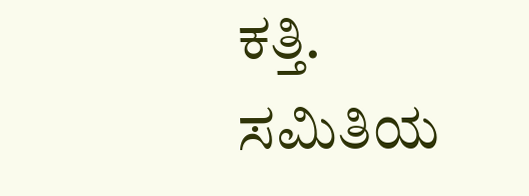ಕತ್ತಿ. ಸಮಿತಿಯ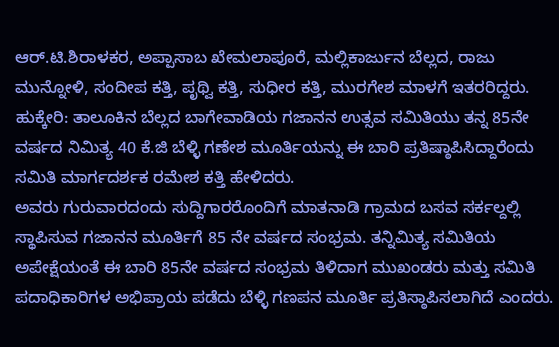ಆರ್.ಟಿ.ಶಿರಾಳಕರ, ಅಪ್ಪಾಸಾಬ ಖೇಮಲಾಪೂರೆ, ಮಲ್ಲಿಕಾರ್ಜುನ ಬೆಲ್ಲದ, ರಾಜು ಮುನ್ನೋಳಿ, ಸಂದೀಪ ಕತ್ತಿ, ಪೃಥ್ವಿ ಕತ್ತಿ, ಸುಧೀರ ಕತ್ತಿ, ಮುರಗೇಶ ಮಾಳಗೆ ಇತರರಿದ್ದರು.
ಹುಕ್ಕೇರಿ: ತಾಲೂಕಿನ ಬೆಲ್ಲದ ಬಾಗೇವಾಡಿಯ ಗಜಾನನ ಉತ್ಸವ ಸಮಿತಿಯು ತನ್ನ 85ನೇ ವರ್ಷದ ನಿಮಿತ್ಯ 40 ಕೆ.ಜಿ ಬೆಳ್ಳಿ ಗಣೇಶ ಮೂರ್ತಿಯನ್ನು ಈ ಬಾರಿ ಪ್ರತಿಷ್ಠಾಪಿಸಿದ್ದಾರೆಂದು ಸಮಿತಿ ಮಾರ್ಗದರ್ಶಕ ರಮೇಶ ಕತ್ತಿ ಹೇಳಿದರು.
ಅವರು ಗುರುವಾರದಂದು ಸುದ್ದಿಗಾರರೊಂದಿಗೆ ಮಾತನಾಡಿ ಗ್ರಾಮದ ಬಸವ ಸರ್ಕಲ್ದಲ್ಲಿ ಸ್ಥಾಪಿಸುವ ಗಜಾನನ ಮೂರ್ತಿಗೆ 85 ನೇ ವರ್ಷದ ಸಂಭ್ರಮ. ತನ್ನಿಮಿತ್ಯ ಸಮಿತಿಯ ಅಪೇಕ್ಷೆಯಂತೆ ಈ ಬಾರಿ 85ನೇ ವರ್ಷದ ಸಂಭ್ರಮ ತಿಳಿದಾಗ ಮುಖಂಡರು ಮತ್ತು ಸಮಿತಿ ಪದಾಧಿಕಾರಿಗಳ ಅಭಿಪ್ರಾಯ ಪಡೆದು ಬೆಳ್ಳಿ ಗಣಪನ ಮೂರ್ತಿ ಪ್ರತಿಸ್ಠಾಪಿಸಲಾಗಿದೆ ಎಂದರು.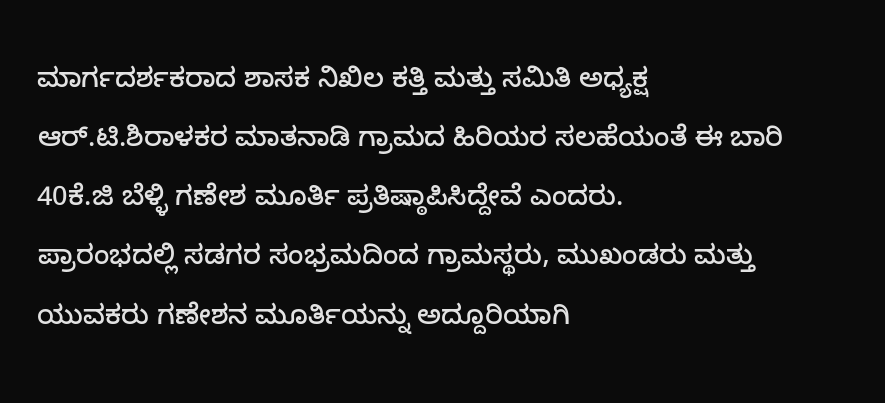ಮಾರ್ಗದರ್ಶಕರಾದ ಶಾಸಕ ನಿಖಿಲ ಕತ್ತಿ ಮತ್ತು ಸಮಿತಿ ಅಧ್ಯಕ್ಷ ಆರ್.ಟಿ.ಶಿರಾಳಕರ ಮಾತನಾಡಿ ಗ್ರಾಮದ ಹಿರಿಯರ ಸಲಹೆಯಂತೆ ಈ ಬಾರಿ 40ಕೆ.ಜಿ ಬೆಳ್ಳಿ ಗಣೇಶ ಮೂರ್ತಿ ಪ್ರತಿಷ್ಠಾಪಿಸಿದ್ದೇವೆ ಎಂದರು.
ಪ್ರಾರಂಭದಲ್ಲಿ ಸಡಗರ ಸಂಭ್ರಮದಿಂದ ಗ್ರಾಮಸ್ಥರು, ಮುಖಂಡರು ಮತ್ತು ಯುವಕರು ಗಣೇಶನ ಮೂರ್ತಿಯನ್ನು ಅದ್ದೂರಿಯಾಗಿ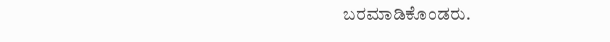ಬರಮಾಡಿಕೊಂಡರು.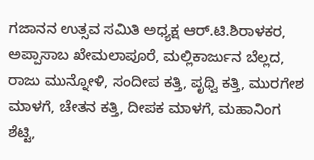ಗಜಾನನ ಉತ್ಸವ ಸಮಿತಿ ಅಧ್ಯಕ್ಷ ಆರ್.ಟಿ.ಶಿರಾಳಕರ, ಅಪ್ಪಾಸಾಬ ಖೇಮಲಾಪೂರೆ, ಮಲ್ಲಿಕಾರ್ಜುನ ಬೆಲ್ಲದ, ರಾಜು ಮುನ್ನೋಳಿ, ಸಂದೀಪ ಕತ್ತಿ, ಪೃಥ್ವಿ ಕತ್ತಿ, ಮುರಗೇಶ ಮಾಳಗೆ, ಚೇತನ ಕತ್ತಿ, ದೀಪಕ ಮಾಳಗೆ, ಮಹಾನಿಂಗ ಶೆಟ್ಟಿ,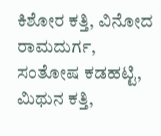ಕಿಶೋರ ಕತ್ತಿ, ವಿನೋದ ರಾಮದುರ್ಗ, ಸಂತೋಷ ಕಡಹಟ್ಟಿ, ಮಿಥುನ ಕತ್ತಿ,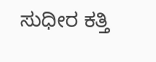ಸುಧೀರ ಕತ್ತಿ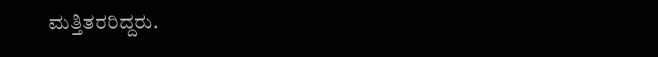ಮತ್ತಿತರರಿದ್ದರು.